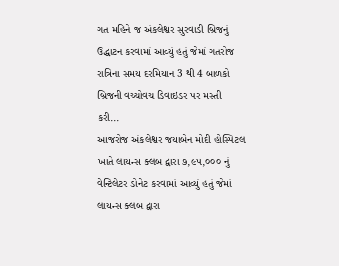ગત મહિને જ અંકલેશ્વર સુરવાડી બ્રિજનું ઉદ્ધાટન કરવામાં આવ્યું હતું જેમાં ગતરોજ રાત્રિના સમય દરમિયાન 3 થી 4 બાળકો બ્રિજની વચ્ચોવચ ડિવાઇડર પર મસ્તી કરી...
આજરોજ અંકલેશ્વર જયાબેન મોદી હોસ્પિટલ ખાતે લાયન્સ ક્લબ દ્વારા ૭,૯૫,૦૦૦ નું વેન્ટિલેટર ડોનેટ કરવામાં આવ્યું હતું જેમાં લાયન્સ ક્લબ દ્વારા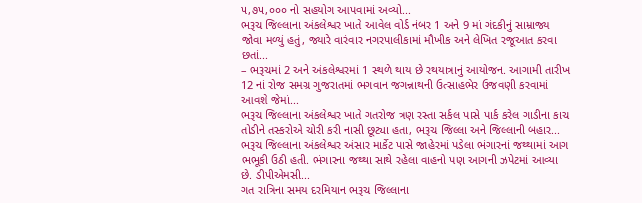૫,૭૫,૦૦૦ નો સહયોગ આપવામાં અવ્યો...
ભરૂચ જિલ્લાના અંકલેશ્વર ખાતે આવેલ વોર્ડ નંબર 1 અને 9 માં ગંદકીનું સામ્રાજ્ય જોવા મળ્યું હતું, જ્યારે વારંવાર નગરપાલીકામાં મૌખીક અને લેખિત રજૂઆત કરવા છતાં...
– ભરૂચમાં 2 અને અંકલેશ્વરમાં 1 સ્થળે થાય છે રથયાત્રાનું આયોજન. આગામી તારીખ 12 નાં રોજ સમગ્ર ગુજરાતમાં ભગવાન જગન્નાથની ઉત્સાહભેર ઉજવણી કરવામાં આવશે જેમાં...
ભરૂચ જિલ્લાના અંકલેશ્વર ખાતે ગતરોજ ત્રણ રસ્તા સર્કલ પાસે પાર્ક કરેલ ગાડીના કાચ તોડીને તસ્કરોએ ચોરી કરી નાસી છૂટ્યા હતા, ભરૂચ જિલ્લા અને જિલ્લાની બહાર...
ભરૂચ જિલ્લાના અંકલેશ્વર અંસાર માર્કેટ પાસે જાહેરમાં પડેલા ભંગારનાં જથ્થામાં આગ ભભૂકી ઉઠી હતી. ભંગારના જથ્થા સાથે રહેલા વાહનો પણ આગની ઝપેટમાં આવ્યા છે. ડીપીએમસી...
ગત રાત્રિના સમય દરમિયાન ભરૂચ જિલ્લાના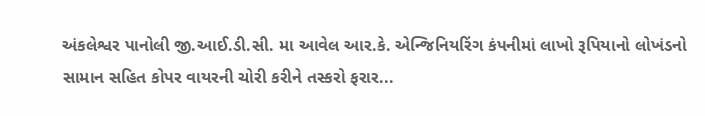અંકલેશ્વર પાનોલી જી.આઈ.ડી.સી. મા આવેલ આર.કે. એન્જિનિયરિંગ કંપનીમાં લાખો રૂપિયાનો લોખંડનો સામાન સહિત કોપર વાયરની ચોરી કરીને તસ્કરો ફરાર...